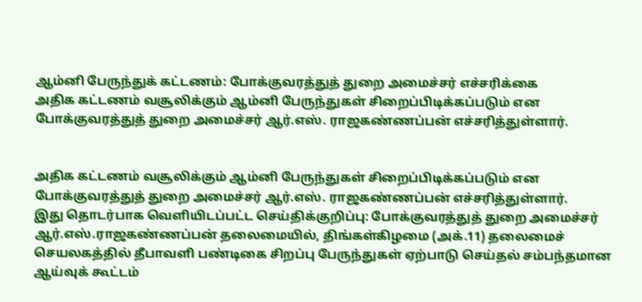ஆம்னி பேருந்துக் கட்டணம்: போக்குவரத்துத் துறை அமைச்சர் எச்சரிக்கை
அதிக கட்டணம் வசூலிக்கும் ஆம்னி பேருந்துகள் சிறைப்பிடிக்கப்படும் என போக்குவரத்துத் துறை அமைச்சர் ஆர்.எஸ். ராஜகண்ணப்பன் எச்சரித்துள்ளார்.


அதிக கட்டணம் வசூலிக்கும் ஆம்னி பேருந்துகள் சிறைப்பிடிக்கப்படும் என போக்குவரத்துத் துறை அமைச்சர் ஆர்.எஸ். ராஜகண்ணப்பன் எச்சரித்துள்ளார்.
இது தொடர்பாக வெளியிடப்பட்ட செய்திக்குறிப்பு: போக்குவரத்துத் துறை அமைச்சர் ஆர்.எஸ்.ராஜகண்ணப்பன் தலைமையில், திங்கள்கிழமை (அக்.11) தலைமைச் செயலகத்தில் தீபாவளி பண்டிகை சிறப்பு பேருந்துகள் ஏற்பாடு செய்தல் சம்பந்தமான ஆய்வுக் கூட்டம்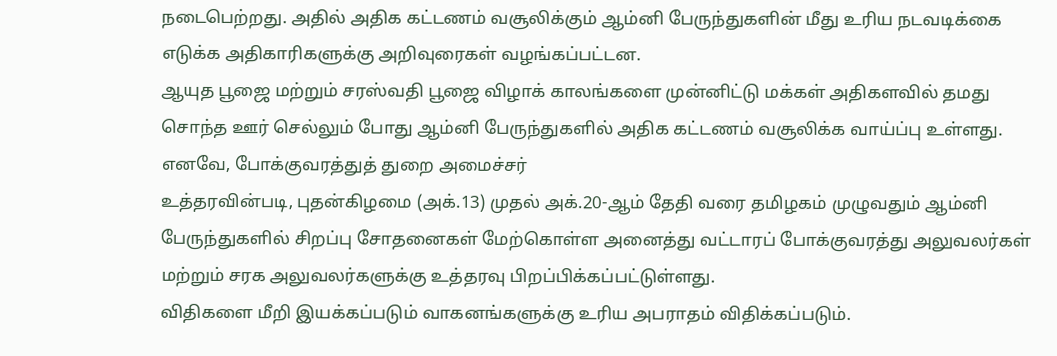நடைபெற்றது. அதில் அதிக கட்டணம் வசூலிக்கும் ஆம்னி பேருந்துகளின் மீது உரிய நடவடிக்கை எடுக்க அதிகாரிகளுக்கு அறிவுரைகள் வழங்கப்பட்டன.
ஆயுத பூஜை மற்றும் சரஸ்வதி பூஜை விழாக் காலங்களை முன்னிட்டு மக்கள் அதிகளவில் தமது சொந்த ஊர் செல்லும் போது ஆம்னி பேருந்துகளில் அதிக கட்டணம் வசூலிக்க வாய்ப்பு உள்ளது. எனவே, போக்குவரத்துத் துறை அமைச்சர்
உத்தரவின்படி, புதன்கிழமை (அக்.13) முதல் அக்.20-ஆம் தேதி வரை தமிழகம் முழுவதும் ஆம்னி பேருந்துகளில் சிறப்பு சோதனைகள் மேற்கொள்ள அனைத்து வட்டாரப் போக்குவரத்து அலுவலர்கள் மற்றும் சரக அலுவலர்களுக்கு உத்தரவு பிறப்பிக்கப்பட்டுள்ளது.
விதிகளை மீறி இயக்கப்படும் வாகனங்களுக்கு உரிய அபராதம் விதிக்கப்படும்.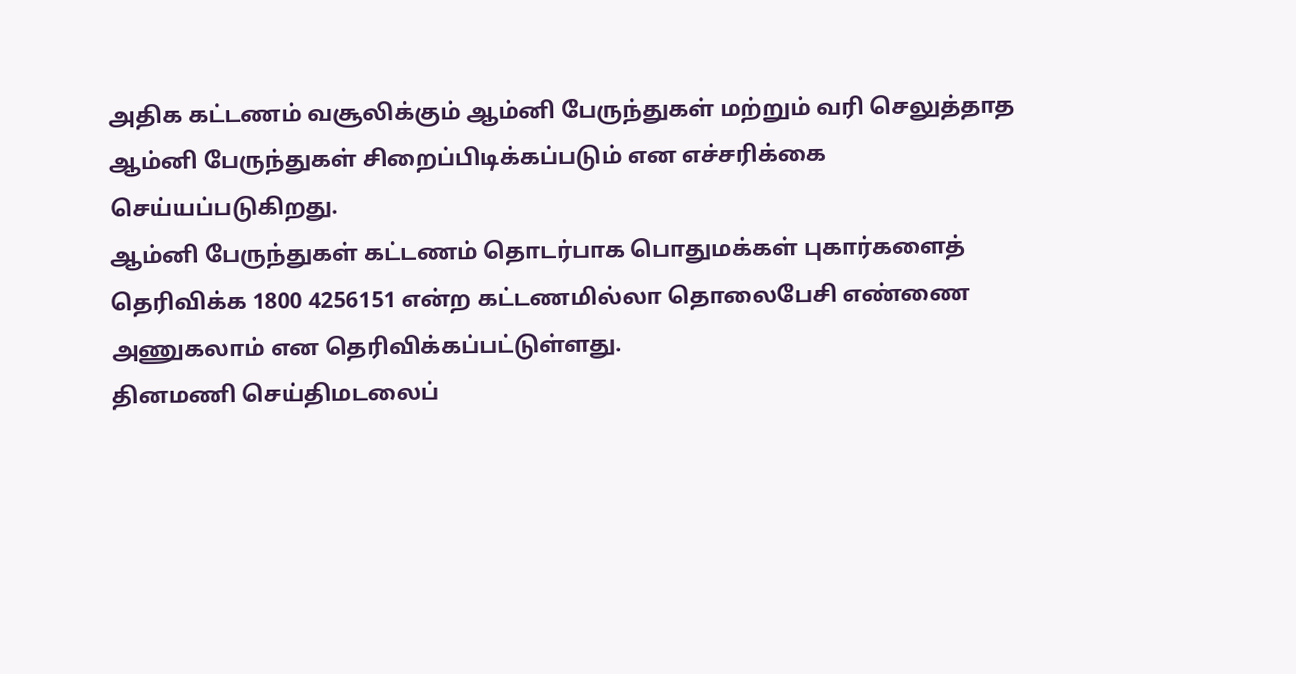அதிக கட்டணம் வசூலிக்கும் ஆம்னி பேருந்துகள் மற்றும் வரி செலுத்தாத ஆம்னி பேருந்துகள் சிறைப்பிடிக்கப்படும் என எச்சரிக்கை செய்யப்படுகிறது.
ஆம்னி பேருந்துகள் கட்டணம் தொடர்பாக பொதுமக்கள் புகார்களைத் தெரிவிக்க 1800 4256151 என்ற கட்டணமில்லா தொலைபேசி எண்ணை அணுகலாம் என தெரிவிக்கப்பட்டுள்ளது.
தினமணி செய்திமடலைப்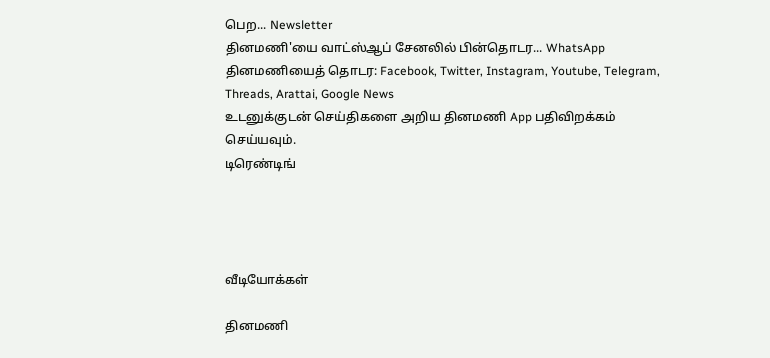பெற... Newsletter
தினமணி'யை வாட்ஸ்ஆப் சேனலில் பின்தொடர... WhatsApp
தினமணியைத் தொடர: Facebook, Twitter, Instagram, Youtube, Telegram, Threads, Arattai, Google News
உடனுக்குடன் செய்திகளை அறிய தினமணி App பதிவிறக்கம் செய்யவும்.
டிரெண்டிங்




வீடியோக்கள்

தினமணி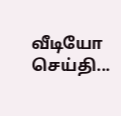வீடியோ செய்தி...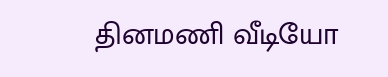தினமணி வீடியோ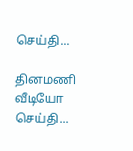செய்தி...

தினமணி வீடியோ செய்தி...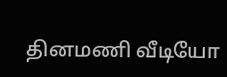தினமணி வீடியோ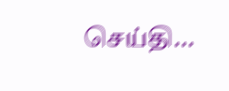செய்தி...